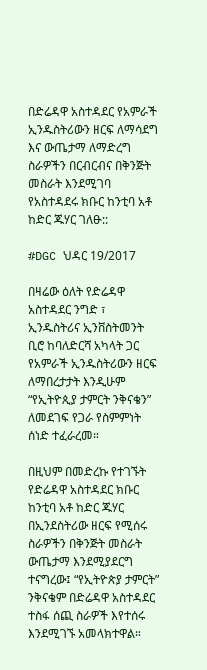በድሬዳዋ አስተዳደር የአምራች ኢንዱስትሪውን ዘርፍ ለማሳደግ እና ውጤታማ ለማድረግ ስራዎችን በርብርብና በቅንጅት መስራት እንደሚገባ የአስተዳደሩ ክቡር ከንቲባ አቶ ከድር ጁሃር ገለፁ::

#DGC ህዳር 19/2017

በዛሬው ዕለት የድሬዳዋ አስተዳደር ንግድ ፣ ኢንዱስትሪና ኢንቨስትመንት ቢሮ ከባለድርሻ አካላት ጋር የአምራች ኢንዱስትሪውን ዘርፍ ለማበረታታት እንዲሁም “የኢትዮጲያ ታምርት ንቅናቄን” ለመደገፍ የጋራ የስምምነት ሰነድ ተፈራረመ።

በዚህም በመድረኩ የተገኙት የድሬዳዋ አስተዳደር ክቡር ከንቲባ አቶ ከድር ጁሃር በኢንደስትሪው ዘርፍ የሚሰሩ ስራዎችን በቅንጅት መስራት ውጤታማ እንደሚያደርግ ተናግረው፤ “የኢትዮጵያ ታምርት” ንቅናቄም በድሬዳዋ አስተዳደር ተስፋ ሰጪ ስራዎች እየተሰሩ እንደሚገኙ አመላክተዋል።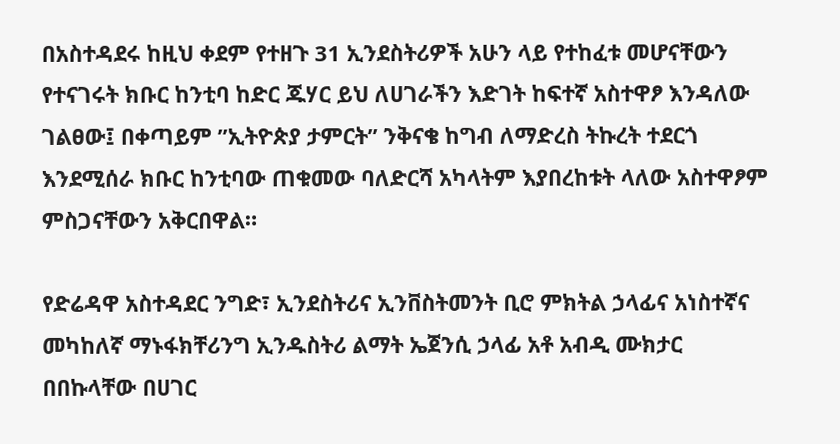በአስተዳደሩ ከዚህ ቀደም የተዘጉ 31 ኢንደስትሪዎች አሁን ላይ የተከፈቱ መሆናቸውን የተናገሩት ክቡር ከንቲባ ከድር ጁሃር ይህ ለሀገራችን እድገት ከፍተኛ አስተዋፆ እንዳለው ገልፀው፤ በቀጣይም ”ኢትዮጵያ ታምርት” ንቅናቄ ከግብ ለማድረስ ትኩረት ተደርጎ እንደሚሰራ ክቡር ከንቲባው ጠቁመው ባለድርሻ አካላትም እያበረከቱት ላለው አስተዋፆም ምስጋናቸውን አቅርበዋል።

የድሬዳዋ አስተዳደር ንግድ፣ ኢንደስትሪና ኢንቨስትመንት ቢሮ ምክትል ኃላፊና አነስተኛና መካከለኛ ማኑፋክቸሪንግ ኢንዱስትሪ ልማት ኤጀንሲ ኃላፊ አቶ አብዲ ሙክታር በበኩላቸው በሀገር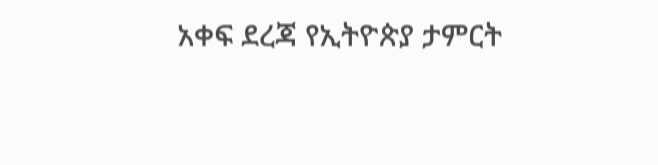አቀፍ ደረጃ የኢትዮጵያ ታምርት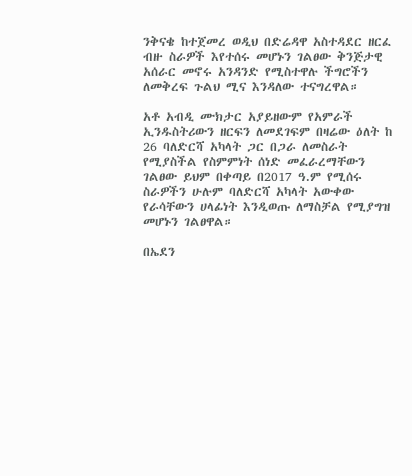ንቅናቄ ከተጀመረ ወዲህ በድሬዳዋ አስተዳደር ዘርፈ ብዙ ስራዎች እየተሰሩ መሆኑን ገልፀው ቅንጅታዊ አሰራር መኖሩ አንዳንድ የሚስተዋሉ ችግሮችን ለመቅረፍ ጉልህ ሚና እንዳለው ተናግረዋል።

አቶ አብዲ ሙክታር አያይዘውም የአምራች ኢንዱስትሪውን ዘርፍን ለመደገፍም በዛሬው ዕለት ከ 26 ባለድርሻ አካላት ጋር በጋራ ለመስራት የሚያስችል የስምምነት ሰነድ መፈራረማቸውን ገልፀው ይህም በቀጣይ በ2017 ዓ.ም የሚሰሩ ስራዎችን ሁሉም ባለድርሻ አካላት አውቀው የራሳቸውን ሀላፊነት እንዲወጡ ለማስቻል የሚያግዝ መሆኑን ገልፀዋል።

በኤደን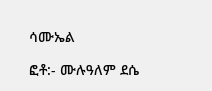ሳሙኤል

ፎቶ:- ሙሉዓለም ደሴ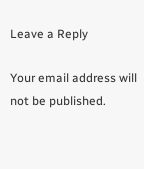Leave a Reply

Your email address will not be published.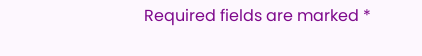Required fields are marked *